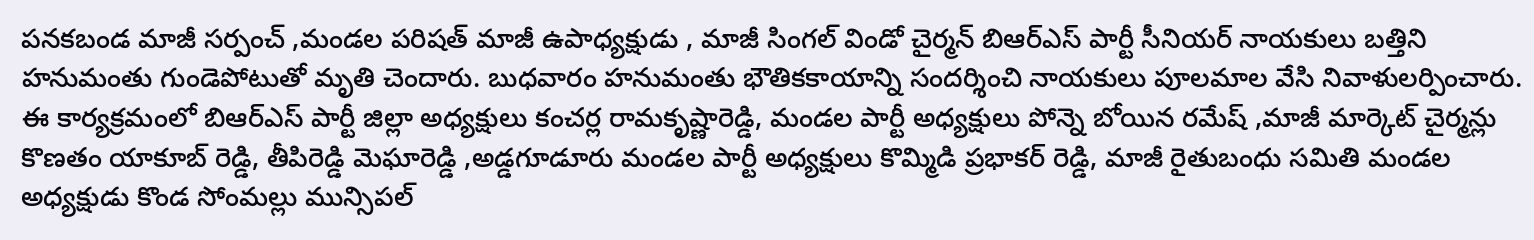పనకబండ మాజీ సర్పంచ్ ,మండల పరిషత్ మాజీ ఉపాధ్యక్షుడు , మాజీ సింగల్ విండో చైర్మన్ బిఆర్ఎస్ పార్టీ సీనియర్ నాయకులు బత్తిని హనుమంతు గుండెపోటుతో మృతి చెందారు. బుధవారం హనుమంతు భౌతికకాయాన్ని సందర్శించి నాయకులు పూలమాల వేసి నివాళులర్పించారు. ఈ కార్యక్రమంలో బిఆర్ఎస్ పార్టీ జిల్లా అధ్యక్షులు కంచర్ల రామకృష్ణారెడ్డి, మండల పార్టీ అధ్యక్షులు పోన్నె బోయిన రమేష్ ,మాజీ మార్కెట్ చైర్మన్లు కొణతం యాకూబ్ రెడ్డి, తీపిరెడ్డి మెఘారెడ్డి ,అడ్డగూడూరు మండల పార్టీ అధ్యక్షులు కొమ్మిడి ప్రభాకర్ రెడ్డి, మాజీ రైతుబంధు సమితి మండల అధ్యక్షుడు కొండ సోంమల్లు మున్సిపల్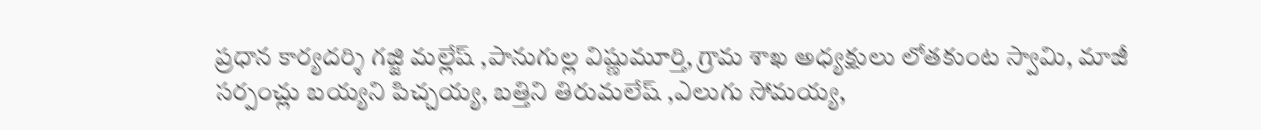ప్రధాన కార్యదర్శి గజ్జి మల్లేష్ ,పానుగుల్ల విష్ణుమూర్తి, గ్రామ శాఖ అధ్యక్షులు లోతకుంట స్వామి, మాజీ సర్పంచ్లు బయ్యని పిచ్చయ్య, బత్తిని తిరుమలేష్ ,ఎలుగు సోమయ్య,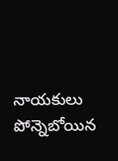నాయకులు పోన్నెబోయిన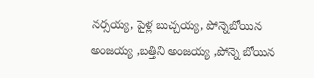నర్సయ్య, పైళ్ల బుచ్చయ్య, పోన్నెబోయిన అంజయ్య ,బత్తిని అంజయ్య ,పోన్నె బోయిన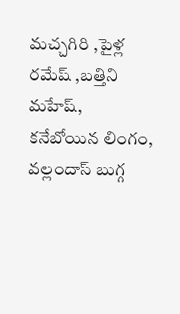మచ్చగిరి ,పైళ్ల రమేష్ ,బత్తిని మహేష్, కనేబోయిన లింగం, వల్లందాస్ బుగ్గ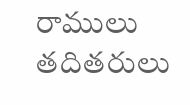రాములు తదితరులు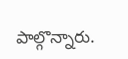పాల్గొన్నారు.